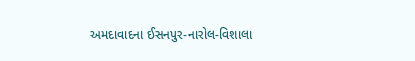અમદાવાદના ઈસનપુર-નારોલ-વિશાલા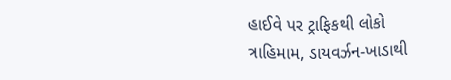હાઈવે પર ટ્રાફિકથી લોકો ત્રાહિમામ, ડાયવર્ઝન-ખાડાથી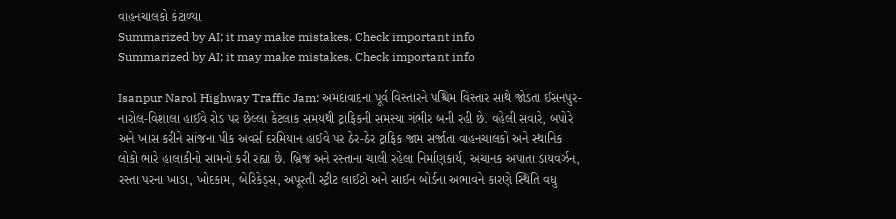વાહનચાલકો કંટાળ્યા
Summarized by AI; it may make mistakes. Check important info
Summarized by AI; it may make mistakes. Check important info

Isanpur Narol Highway Traffic Jam: અમદાવાદના પૂર્વ વિસ્તારને પશ્ચિમ વિસ્તાર સાથે જોડતા ઈસનપુર-નારોલ-વિશાલા હાઈવે રોડ પર છેલ્લા કેટલાક સમયથી ટ્રાફિકની સમસ્યા ગંભીર બની રહી છે. વહેલી સવારે, બપોરે અને ખાસ કરીને સાંજના પીક અવર્સ દરમિયાન હાઈવે પર ઠેર-ઠેર ટ્રાફિક જામ સર્જાતા વાહનચાલકો અને સ્થાનિક લોકો ભારે હાલાકીનો સામનો કરી રહ્યા છે. બ્રિજ અને રસ્તાના ચાલી રહેલા નિર્માણકાર્ય, અચાનક અપાતા ડાયવર્ઝન, રસ્તા પરના ખાડા, ખોદકામ, બેરિકેડ્સ, અપૂરતી સ્ટ્રીટ લાઈટો અને સાઈન બોર્ડના અભાવને કારણે સ્થિતિ વધુ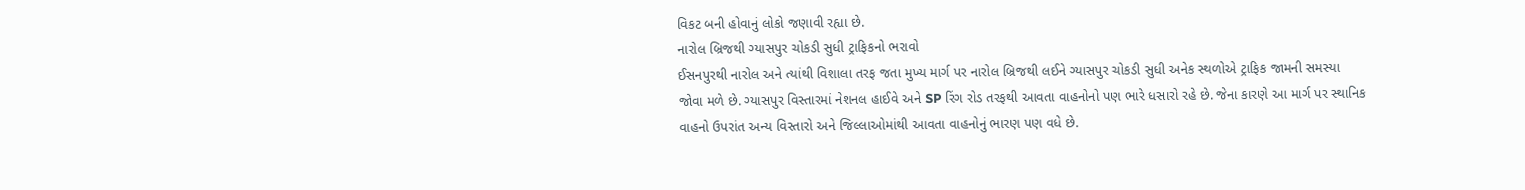વિકટ બની હોવાનું લોકો જણાવી રહ્યા છે.
નારોલ બ્રિજથી ગ્યાસપુર ચોકડી સુધી ટ્રાફિકનો ભરાવો
ઈસનપુરથી નારોલ અને ત્યાંથી વિશાલા તરફ જતા મુખ્ય માર્ગ પર નારોલ બ્રિજથી લઈને ગ્યાસપુર ચોકડી સુધી અનેક સ્થળોએ ટ્રાફિક જામની સમસ્યા જોવા મળે છે. ગ્યાસપુર વિસ્તારમાં નેશનલ હાઈવે અને SP રિંગ રોડ તરફથી આવતા વાહનોનો પણ ભારે ધસારો રહે છે. જેના કારણે આ માર્ગ પર સ્થાનિક વાહનો ઉપરાંત અન્ય વિસ્તારો અને જિલ્લાઓમાંથી આવતા વાહનોનું ભારણ પણ વધે છે.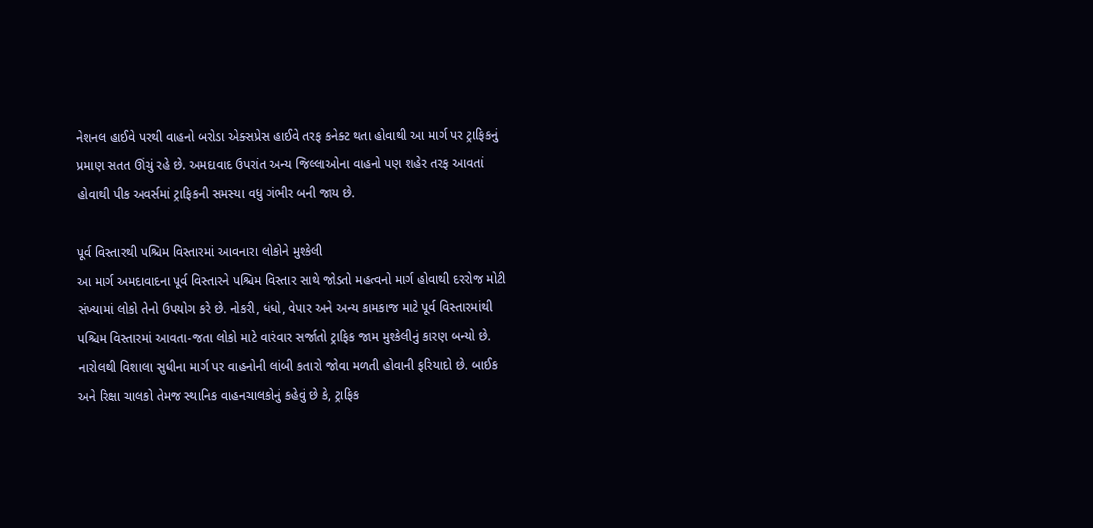નેશનલ હાઈવે પરથી વાહનો બરોડા એક્સપ્રેસ હાઈવે તરફ કનેક્ટ થતા હોવાથી આ માર્ગ પર ટ્રાફિકનું પ્રમાણ સતત ઊંચું રહે છે. અમદાવાદ ઉપરાંત અન્ય જિલ્લાઓના વાહનો પણ શહેર તરફ આવતાં હોવાથી પીક અવર્સમાં ટ્રાફિકની સમસ્યા વધુ ગંભીર બની જાય છે.

પૂર્વ વિસ્તારથી પશ્ચિમ વિસ્તારમાં આવનારા લોકોને મુશ્કેલી
આ માર્ગ અમદાવાદના પૂર્વ વિસ્તારને પશ્ચિમ વિસ્તાર સાથે જોડતો મહત્વનો માર્ગ હોવાથી દરરોજ મોટી સંખ્યામાં લોકો તેનો ઉપયોગ કરે છે. નોકરી, ધંધો, વેપાર અને અન્ય કામકાજ માટે પૂર્વ વિસ્તારમાંથી પશ્ચિમ વિસ્તારમાં આવતા-જતા લોકો માટે વારંવાર સર્જાતો ટ્રાફિક જામ મુશ્કેલીનું કારણ બન્યો છે. નારોલથી વિશાલા સુધીના માર્ગ પર વાહનોની લાંબી કતારો જોવા મળતી હોવાની ફરિયાદો છે. બાઈક અને રિક્ષા ચાલકો તેમજ સ્થાનિક વાહનચાલકોનું કહેવું છે કે, ટ્રાફિક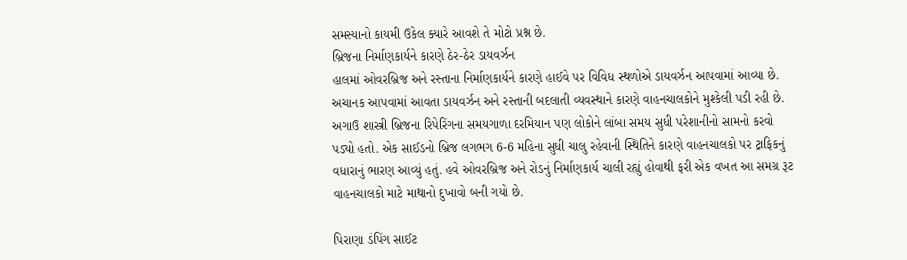સમસ્યાનો કાયમી ઉકેલ ક્યારે આવશે તે મોટો પ્રશ્ન છે.
બ્રિજના નિર્માણકાર્યને કારણે ઠેર-ઠેર ડાયવર્ઝન
હાલમાં ઓવરબ્રિજ અને રસ્તાના નિર્માણકાર્યને કારણે હાઈવે પર વિવિધ સ્થળોએ ડાયવર્ઝન આપવામાં આવ્યા છે. અચાનક આપવામાં આવતા ડાયવર્ઝન અને રસ્તાની બદલાતી વ્યવસ્થાને કારણે વાહનચાલકોને મુશ્કેલી પડી રહી છે. અગાઉ શાસ્ત્રી બ્રિજના રિપેરિંગના સમયગાળા દરમિયાન પણ લોકોને લાંબા સમય સુધી પરેશાનીનો સામનો કરવો પડ્યો હતો. એક સાઈડનો બ્રિજ લગભગ 6-6 મહિના સુધી ચાલુ રહેવાની સ્થિતિને કારણે વાહનચાલકો પર ટ્રાફિકનું વધારાનું ભારણ આવ્યું હતું. હવે ઓવરબ્રિજ અને રોડનું નિર્માણકાર્ય ચાલી રહ્યું હોવાથી ફરી એક વખત આ સમગ્ર રૂટ વાહનચાલકો માટે માથાનો દુખાવો બની ગયો છે.

પિરાણા ડંપિંગ સાઈટ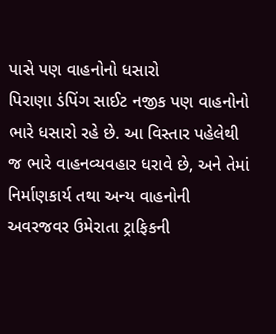પાસે પણ વાહનોનો ધસારો
પિરાણા ડંપિંગ સાઈટ નજીક પણ વાહનોનો ભારે ધસારો રહે છે. આ વિસ્તાર પહેલેથી જ ભારે વાહનવ્યવહાર ધરાવે છે, અને તેમાં નિર્માણકાર્ય તથા અન્ય વાહનોની અવરજવર ઉમેરાતા ટ્રાફિકની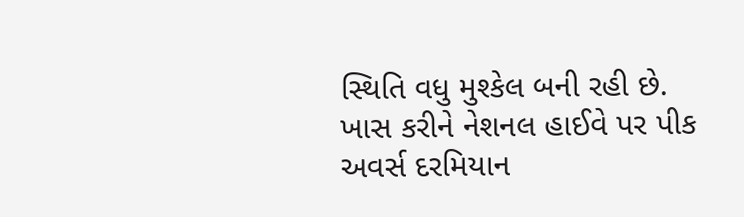સ્થિતિ વધુ મુશ્કેલ બની રહી છે. ખાસ કરીને નેશનલ હાઈવે પર પીક અવર્સ દરમિયાન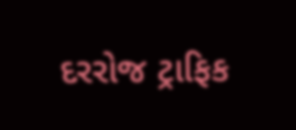દરરોજ ટ્રાફિક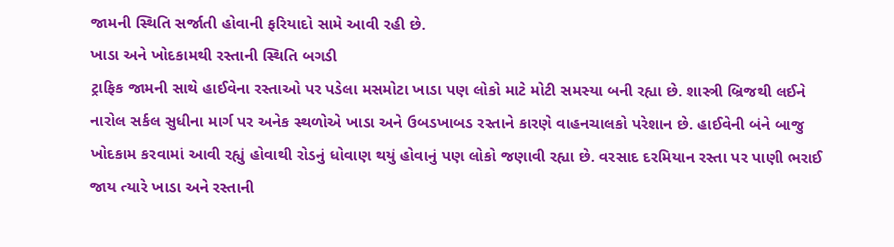જામની સ્થિતિ સર્જાતી હોવાની ફરિયાદો સામે આવી રહી છે.
ખાડા અને ખોદકામથી રસ્તાની સ્થિતિ બગડી
ટ્રાફિક જામની સાથે હાઈવેના રસ્તાઓ પર પડેલા મસમોટા ખાડા પણ લોકો માટે મોટી સમસ્યા બની રહ્યા છે. શાસ્ત્રી બ્રિજથી લઈને નારોલ સર્કલ સુધીના માર્ગ પર અનેક સ્થળોએ ખાડા અને ઉબડખાબડ રસ્તાને કારણે વાહનચાલકો પરેશાન છે. હાઈવેની બંને બાજુ ખોદકામ કરવામાં આવી રહ્યું હોવાથી રોડનું ધોવાણ થયું હોવાનું પણ લોકો જણાવી રહ્યા છે. વરસાદ દરમિયાન રસ્તા પર પાણી ભરાઈ જાય ત્યારે ખાડા અને રસ્તાની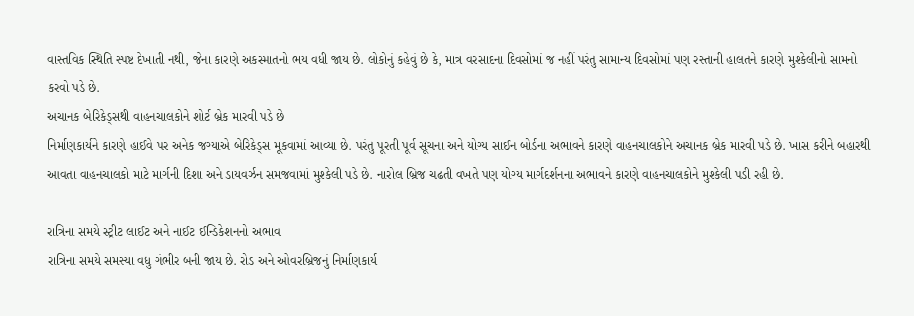વાસ્તવિક સ્થિતિ સ્પષ્ટ દેખાતી નથી, જેના કારણે અકસ્માતનો ભય વધી જાય છે. લોકોનું કહેવું છે કે, માત્ર વરસાદના દિવસોમાં જ નહીં પરંતુ સામાન્ય દિવસોમાં પણ રસ્તાની હાલતને કારણે મુશ્કેલીનો સામનો કરવો પડે છે.
અચાનક બેરિકેડ્સથી વાહનચાલકોને શોર્ટ બ્રેક મારવી પડે છે
નિર્માણકાર્યને કારણે હાઈવે પર અનેક જગ્યાએ બેરિકેડ્સ મૂકવામાં આવ્યા છે. પરંતુ પૂરતી પૂર્વ સૂચના અને યોગ્ય સાઈન બોર્ડના અભાવને કારણે વાહનચાલકોને અચાનક બ્રેક મારવી પડે છે. ખાસ કરીને બહારથી આવતા વાહનચાલકો માટે માર્ગની દિશા અને ડાયવર્ઝન સમજવામાં મુશ્કેલી પડે છે. નારોલ બ્રિજ ચઢતી વખતે પણ યોગ્ય માર્ગદર્શનના અભાવને કારણે વાહનચાલકોને મુશ્કેલી પડી રહી છે.

રાત્રિના સમયે સ્ટ્રીટ લાઈટ અને નાઈટ ઈન્ડિકેશનનો અભાવ
રાત્રિના સમયે સમસ્યા વધુ ગંભીર બની જાય છે. રોડ અને ઓવરબ્રિજનું નિર્માણકાર્ય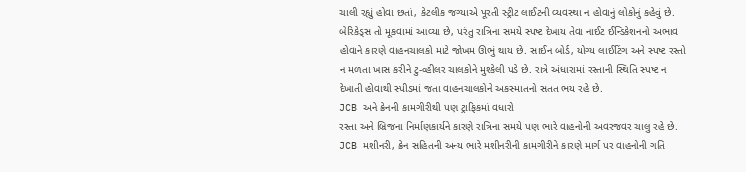ચાલી રહ્યું હોવા છતાં, કેટલીક જગ્યાએ પૂરતી સ્ટ્રીટ લાઈટની વ્યવસ્થા ન હોવાનું લોકોનું કહેવું છે. બેરિકેડ્સ તો મૂકવામાં આવ્યા છે, પરંતુ રાત્રિના સમયે સ્પષ્ટ દેખાય તેવા નાઈટ ઈન્ડિકેશનનો અભાવ હોવાને કારણે વાહનચાલકો માટે જોખમ ઊભું થાય છે. સાઈન બોર્ડ, યોગ્ય લાઈટિંગ અને સ્પષ્ટ રસ્તો ન મળતા ખાસ કરીને ટુ-વ્હીલર ચાલકોને મુશ્કેલી પડે છે. રાત્રે અંધારામાં રસ્તાની સ્થિતિ સ્પષ્ટ ન દેખાતી હોવાથી સ્પીડમાં જતા વાહનચાલકોને અકસ્માતનો સતત ભય રહે છે.
JCB અને ક્રેનની કામગીરીથી પણ ટ્રાફિકમાં વધારો
રસ્તા અને બ્રિજના નિર્માણકાર્યને કારણે રાત્રિના સમયે પણ ભારે વાહનોની અવરજવર ચાલુ રહે છે. JCB મશીનરી, ક્રેન સહિતની અન્ય ભારે મશીનરીની કામગીરીને કારણે માર્ગ પર વાહનોની ગતિ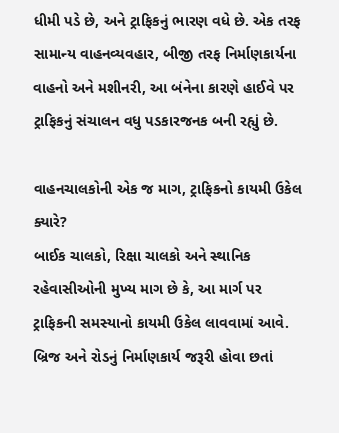ધીમી પડે છે, અને ટ્રાફિકનું ભારણ વધે છે. એક તરફ સામાન્ય વાહનવ્યવહાર, બીજી તરફ નિર્માણકાર્યના વાહનો અને મશીનરી, આ બંનેના કારણે હાઈવે પર ટ્રાફિકનું સંચાલન વધુ પડકારજનક બની રહ્યું છે.

વાહનચાલકોની એક જ માગ, ટ્રાફિકનો કાયમી ઉકેલ ક્યારે?
બાઈક ચાલકો, રિક્ષા ચાલકો અને સ્થાનિક રહેવાસીઓની મુખ્ય માગ છે કે, આ માર્ગ પર ટ્રાફિકની સમસ્યાનો કાયમી ઉકેલ લાવવામાં આવે. બ્રિજ અને રોડનું નિર્માણકાર્ય જરૂરી હોવા છતાં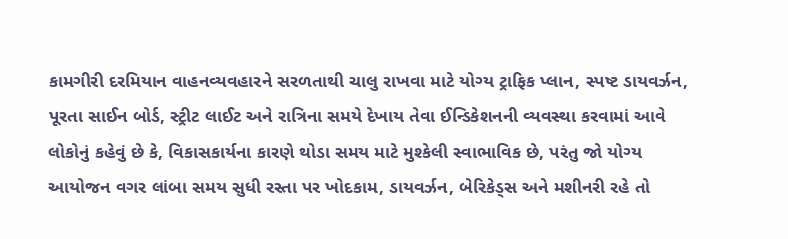કામગીરી દરમિયાન વાહનવ્યવહારને સરળતાથી ચાલુ રાખવા માટે યોગ્ય ટ્રાફિક પ્લાન, સ્પષ્ટ ડાયવર્ઝન, પૂરતા સાઈન બોર્ડ, સ્ટ્રીટ લાઈટ અને રાત્રિના સમયે દેખાય તેવા ઈન્ડિકેશનની વ્યવસ્થા કરવામાં આવે
લોકોનું કહેવું છે કે, વિકાસકાર્યના કારણે થોડા સમય માટે મુશ્કેલી સ્વાભાવિક છે, પરંતુ જો યોગ્ય આયોજન વગર લાંબા સમય સુધી રસ્તા પર ખોદકામ, ડાયવર્ઝન, બેરિકેડ્સ અને મશીનરી રહે તો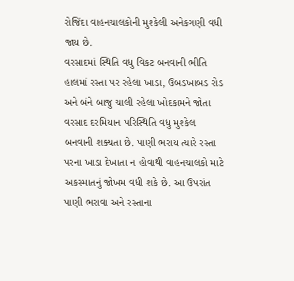રોજિંદા વાહનચાલકોની મુશ્કેલી અનેકગણી વધી જાય છે.
વરસાદમાં સ્થિતિ વધુ વિકટ બનવાની ભીતિ
હાલમાં રસ્તા પર રહેલા ખાડા, ઉબડખાબડ રોડ અને બંને બાજુ ચાલી રહેલા ખોદકામને જોતા વરસાદ દરમિયાન પરિસ્થિતિ વધુ મુશ્કેલ બનવાની શક્યતા છે. પાણી ભરાય ત્યારે રસ્તા પરના ખાડા દેખાતા ન હોવાથી વાહનચાલકો માટે અકસ્માતનું જોખમ વધી શકે છે. આ ઉપરાંત પાણી ભરાવા અને રસ્તાના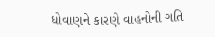ધોવાણને કારણે વાહનોની ગતિ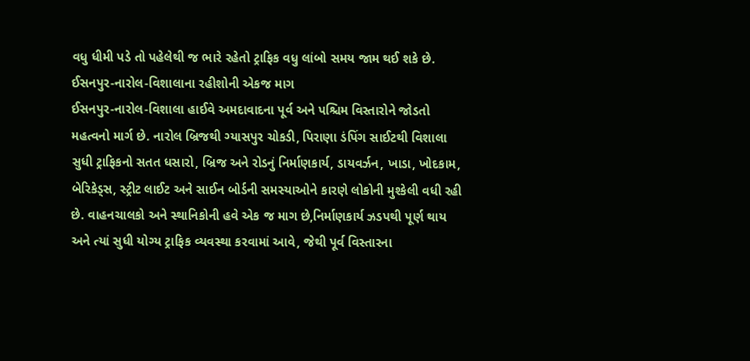વધુ ધીમી પડે તો પહેલેથી જ ભારે રહેતો ટ્રાફિક વધુ લાંબો સમય જામ થઈ શકે છે.
ઈસનપુર-નારોલ-વિશાલાના રહીશોની એકજ માગ
ઈસનપુર-નારોલ-વિશાલા હાઈવે અમદાવાદના પૂર્વ અને પશ્ચિમ વિસ્તારોને જોડતો મહત્વનો માર્ગ છે. નારોલ બ્રિજથી ગ્યાસપુર ચોકડી, પિરાણા ડંપિંગ સાઈટથી વિશાલા સુધી ટ્રાફિકનો સતત ધસારો, બ્રિજ અને રોડનું નિર્માણકાર્ય, ડાયવર્ઝન, ખાડા, ખોદકામ, બેરિકેડ્સ, સ્ટ્રીટ લાઈટ અને સાઈન બોર્ડની સમસ્યાઓને કારણે લોકોની મુશ્કેલી વધી રહી છે. વાહનચાલકો અને સ્થાનિકોની હવે એક જ માગ છે,નિર્માણકાર્ય ઝડપથી પૂર્ણ થાય અને ત્યાં સુધી યોગ્ય ટ્રાફિક વ્યવસ્થા કરવામાં આવે, જેથી પૂર્વ વિસ્તારના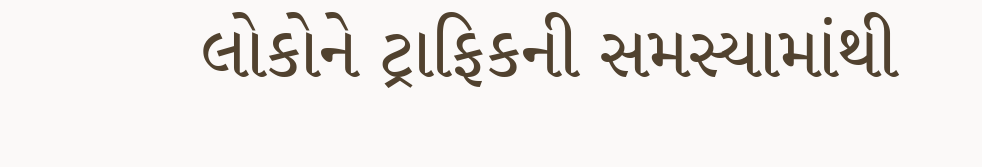લોકોને ટ્રાફિકની સમસ્યામાંથી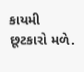કાયમી છૂટકારો મળે.